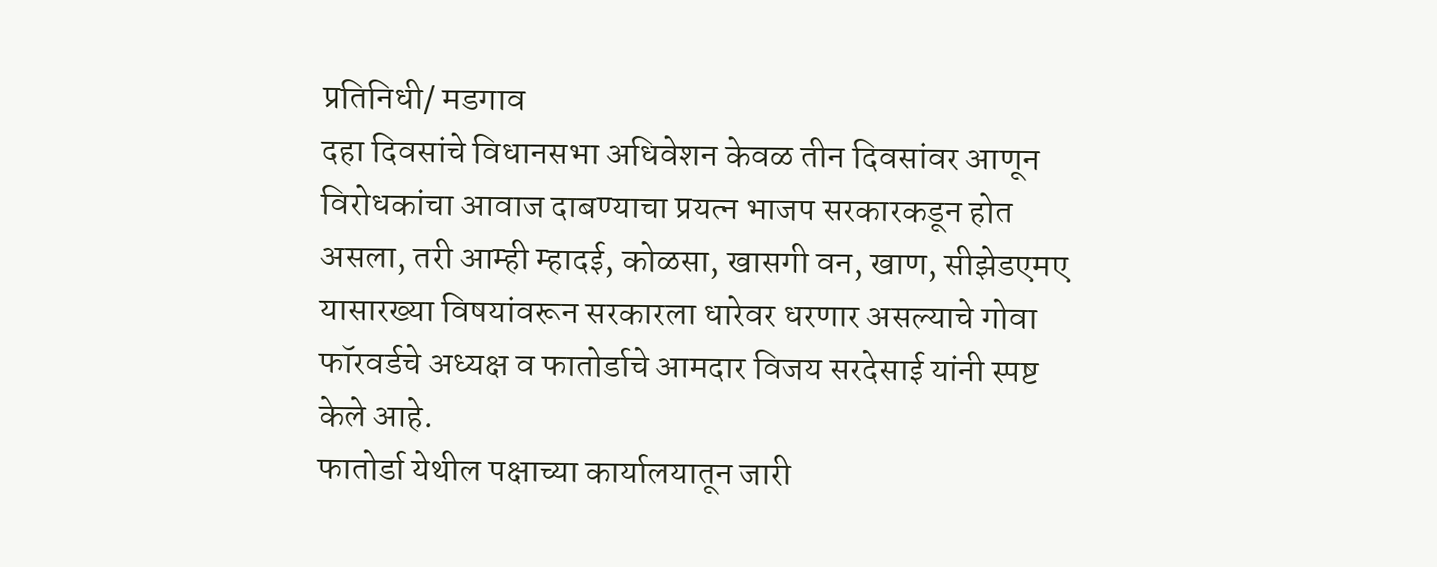प्रतिनिधी/ मडगाव
दहा दिवसांचे विधानसभा अधिवेशन केवळ तीन दिवसांवर आणून विरोधकांचा आवाज दाबण्याचा प्रयत्न भाजप सरकारकडून होत असला, तरी आम्ही म्हादई, कोळसा, खासगी वन, खाण, सीझेडएमए यासारख्या विषयांवरून सरकारला धारेवर धरणार असल्याचे गोवा फॉरवर्डचे अध्यक्ष व फातोर्डाचे आमदार विजय सरदेसाई यांनी स्पष्ट केले आहे.
फातोर्डा येथील पक्षाच्या कार्यालयातून जारी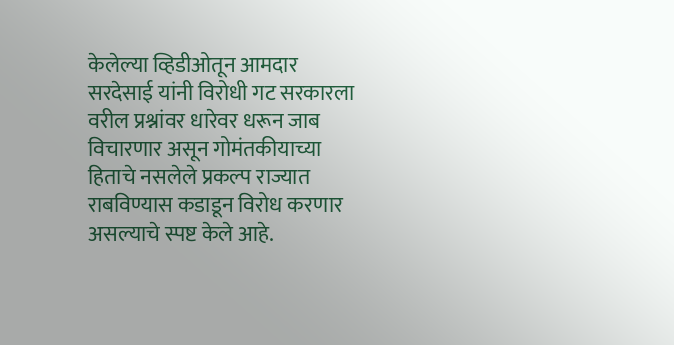केलेल्या व्हिडीओतून आमदार सरदेसाई यांनी विरोधी गट सरकारला वरील प्रश्नांवर धारेवर धरून जाब विचारणार असून गोमंतकीयाच्या हिताचे नसलेले प्रकल्प राज्यात राबविण्यास कडाडून विरोध करणार असल्याचे स्पष्ट केले आहे.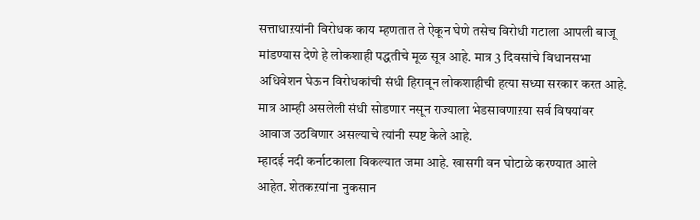सत्ताधाऱयांनी विरोधक काय म्हणतात ते ऐकून घेणे तसेच विरोधी गटाला आपली बाजू मांडण्यास देणे हे लोकशाही पद्धतीचे मूळ सूत्र आहे. मात्र 3 दिवसांचे विधानसभा अधिवेशन घेऊन विरोधकांची संधी हिरावून लोकशाहीची हत्या सध्या सरकार करत आहे. मात्र आम्ही असलेली संधी सोडणार नसून राज्याला भेडसावणाऱया सर्व विषयांवर आवाज उठविणार असल्याचे त्यांनी स्पष्ट केले आहे.
म्हादई नदी कर्नाटकाला विकल्यात जमा आहे. खासगी वन घोटाळे करण्यात आले आहेत. शेतकऱयांना नुकसान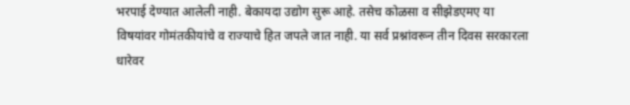भरपाई देण्यात आलेली नाही. बेकायदा उद्योग सुरू आहे. तसेच कोळसा व सीझेडएमए या विषयांवर गोमंतकीयांचे व राज्याचे हित जपले जात नाही. या सर्व प्रश्नांवरून तीन दिवस सरकारला धारेवर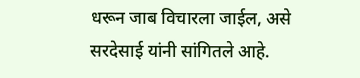धरून जाब विचारला जाईल, असे सरदेसाई यांनी सांगितले आहे.